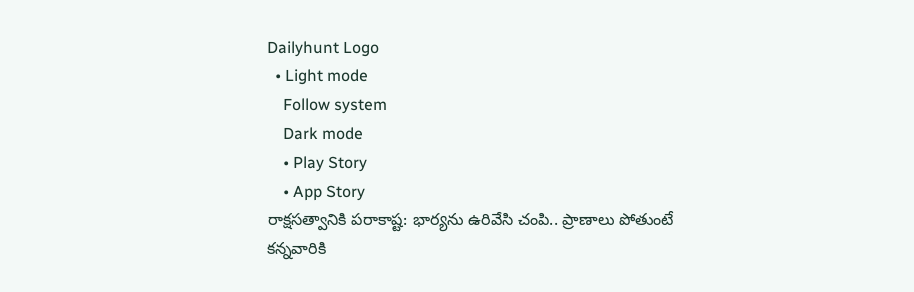Dailyhunt Logo
  • Light mode
    Follow system
    Dark mode
    • Play Story
    • App Story
రాక్షసత్వానికి పరాకాష్ట: భార్యను ఉరివేసి చంపి.. ప్రాణాలు పోతుంటే కన్నవారికి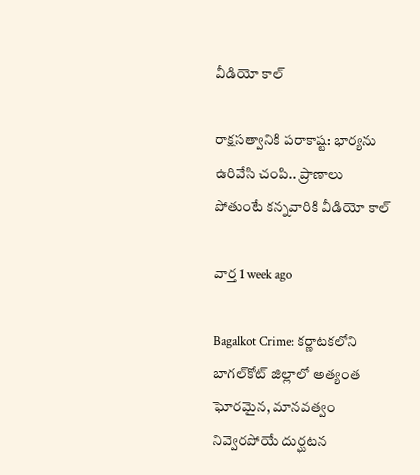వీడియో కాల్

రాక్షసత్వానికి పరాకాష్ట: భార్యను ఉరివేసి చంపి.. ప్రాణాలు పోతుంటే కన్నవారికి వీడియో కాల్

వార్త 1 week ago

Bagalkot Crime: కర్ణాటకలోని బాగల్‌కోట్ జిల్లాలో అత్యంత ఘోరమైన, మానవత్వం నివ్వెరపోయే దుర్ఘటన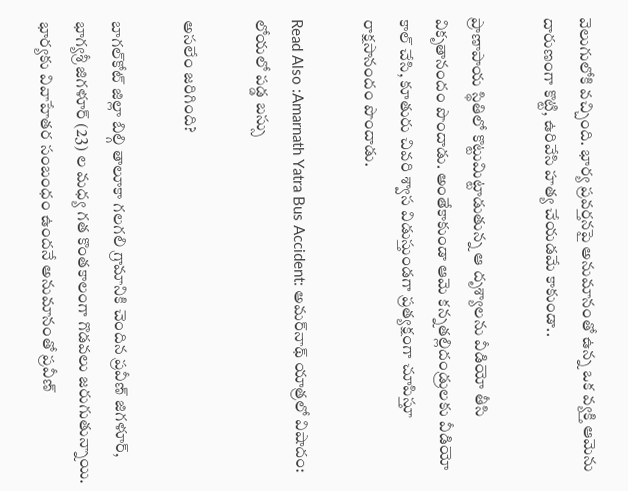వెలుగులోకి వచ్చింది. భార్య ప్రవర్తనపై అనుమానంతో ఉన్న ఒక వ్యక్తి ఆమెను దారుణంగా కొట్టి, ఉరివేసి హత్య చేయడమే కాకుండా..

ప్రాణాపాయ స్థితిలో కొట్టుమిట్టాడుతున్న ఆ దృశ్యాలను వీడియో తీసి వికృతానందం పొందాడు. అంతేకాకుండా ఆమె కన్నతల్లిదండ్రులకు వీడియో కాల్ చేసి, కూతురు చివరి శ్వాస విడుస్తుండగా ప్రత్యక్షంగా చూపిస్తూ రాక్షసానందం పొందాడు.

Read Also :Amarnath Yatra Bus Accident: అమర్‌నాథ్ యాత్రలో విషాదం: లోయలో పడ్డ బస్సు

అసలేం జరిగింది?

బాగల్‌కోట్ జిల్లా బిల్గి తాలూకా గలగలి గ్రామానికి చెందిన ప్రవీణ్ జిగళూర్, భాగ్యశ్రీ జిగళూర్ (23) ల మధ్య గత కొంతకాలంగా గొడవలు జరుగుతున్నాయి. భార్యకు వివాహేతర సంబంధం ఉందనే అనుమానంతో ప్రవీణ్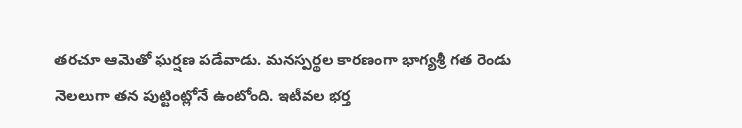తరచూ ఆమెతో ఘర్షణ పడేవాడు. మనస్పర్థల కారణంగా భాగ్యశ్రీ గత రెండు నెలలుగా తన పుట్టింట్లోనే ఉంటోంది. ఇటీవల భర్త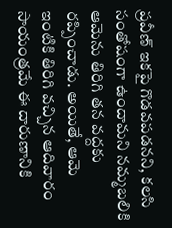ప్రవీణ్ ఇకపై గొడవపడనని, కలసి సంతోషంగా ఉందామని నమ్మబలికి ఆమెను తిరిగి తన వద్దకు రప్పించాడు. అయితే, ఆమె ఇంటికి తిరిగి వచ్చిన ఆదివారం సాయంత్రమే ఈ దారుణానికి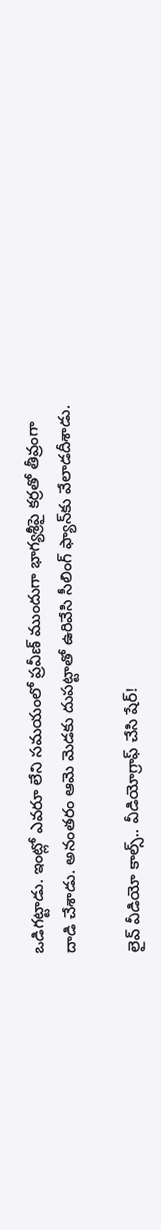ఒడిగట్టాడు. ఇంట్లో ఎవరూ లేని సమయంలో ప్రవీణ్ ముందుగా భాగ్యశ్రీపై కర్రతో తీవ్రంగా దాడి చేశాడు. అనంతరం ఆమె మెడకు దుపట్టాతో ఉరివేసి సీలింగ్ ఫ్యాన్‌కు వేలాడదీశాడు.

లైవ్ వీడియో కాల్స్.. వీడియోగ్రాఫ్ చేసి షేర్!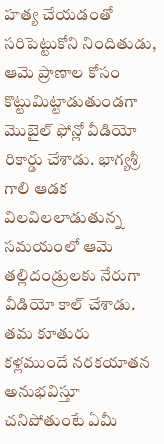హత్య చేయడంతో సరిపెట్టుకోని నిందితుడు, ఆమె ప్రాణాల కోసం కొట్టుమిట్టాడుతుండగా మొబైల్ ఫోన్లో వీడియో రికార్డు చేశాడు. భాగ్యశ్రీ గాలి ఆడక విలవిలలాడుతున్న సమయంలో ఆమె తల్లిదండ్రులకు నేరుగా వీడియో కాల్ చేశాడు. తమ కూతురు కళ్లముందే నరకయాతన అనుభవిస్తూ చనిపోతుంటే ఏమీ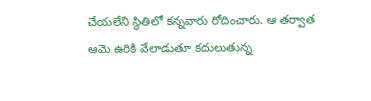చేయలేని స్థితిలో కన్నవారు రోదించారు. ఆ తర్వాత ఆమె ఉరికి వేలాడుతూ కదులుతున్న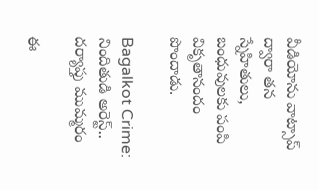వీడియోను వాట్సాప్ ద్వారా తన స్నేహితులు, బంధువులకు పంపి వికృతానందం పొందాడు.

Bagalkot Crime: నిందితుడి అరెస్ట్.. దర్యాప్తు ముమ్మరం

ఈ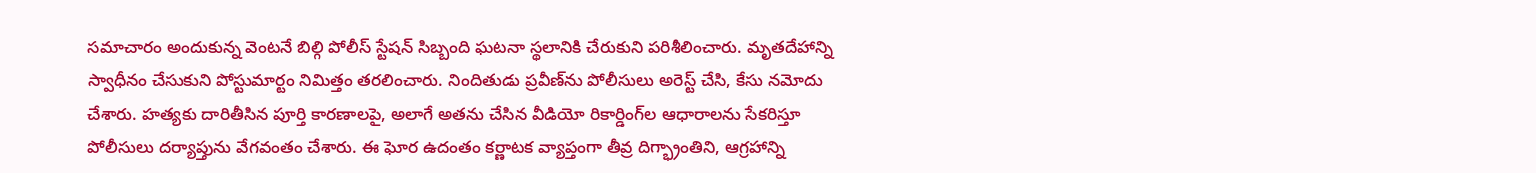సమాచారం అందుకున్న వెంటనే బిల్గి పోలీస్ స్టేషన్ సిబ్బంది ఘటనా స్థలానికి చేరుకుని పరిశీలించారు. మృతదేహాన్ని స్వాధీనం చేసుకుని పోస్టుమార్టం నిమిత్తం తరలించారు. నిందితుడు ప్రవీణ్‌ను పోలీసులు అరెస్ట్ చేసి, కేసు నమోదు చేశారు. హత్యకు దారితీసిన పూర్తి కారణాలపై, అలాగే అతను చేసిన వీడియో రికార్డింగ్‌ల ఆధారాలను సేకరిస్తూ పోలీసులు దర్యాప్తును వేగవంతం చేశారు. ఈ ఘోర ఉదంతం కర్ణాటక వ్యాప్తంగా తీవ్ర దిగ్భ్రాంతిని, ఆగ్రహాన్ని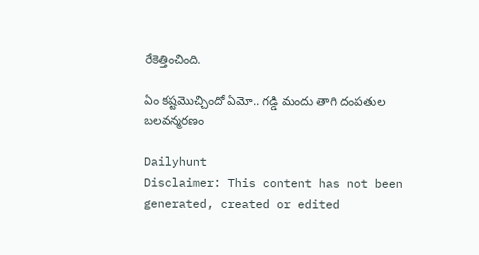రేకెత్తించింది.

ఏం కష్టమొచ్చిందో ఏమో.. గడ్డి మందు తాగి దంపతుల బలవన్మరణం

Dailyhunt
Disclaimer: This content has not been generated, created or edited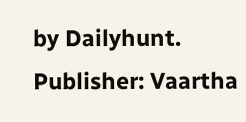by Dailyhunt. Publisher: Vaartha